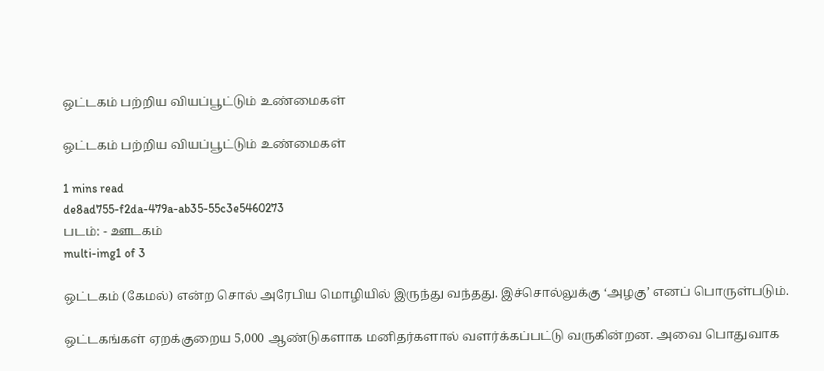ஒட்டகம் பற்றிய வியப்பூட்டும் உண்மைகள்

ஒட்டகம் பற்றிய வியப்பூட்டும் உண்மைகள்

1 mins read
de8ad755-f2da-479a-ab35-55c3e5460273
படம்: - ஊடகம்
multi-img1 of 3

ஒட்டகம் (கேமல்) என்ற சொல் அரேபிய மொழியில் இருந்து வந்தது. இச்சொல்லுக்கு ‘அழகு’ எனப் பொருள்படும்.

ஒட்டகங்கள் ஏறக்குறைய 5,000 ஆண்டுகளாக மனிதர்களால் வளர்க்கப்பட்டு வருகின்றன. அவை பொதுவாக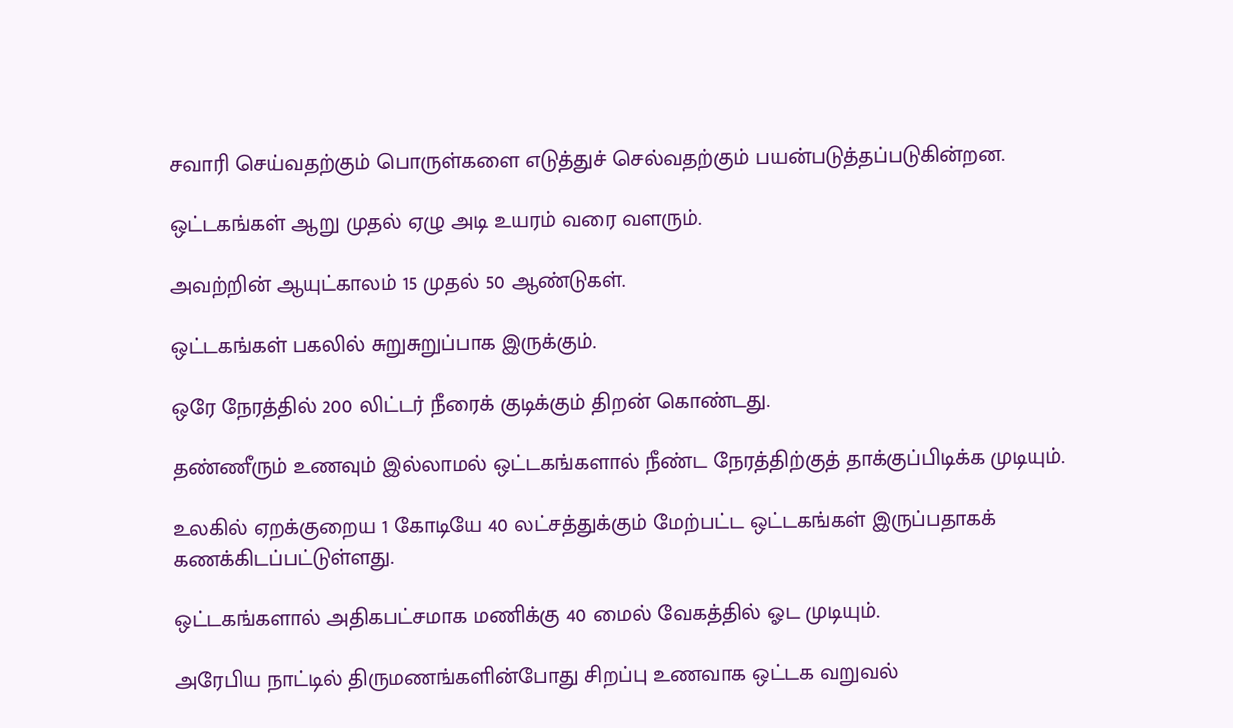சவாரி செய்வதற்கும் பொருள்களை எடுத்துச் செல்வதற்கும் பயன்படுத்தப்படுகின்றன.

ஒட்டகங்கள் ஆறு முதல் ஏழு அடி உயரம் வரை வளரும்.

அவற்றின் ஆயுட்காலம் 15 முதல் 50 ஆண்டுகள்.

ஒட்டகங்கள் பகலில் சுறுசுறுப்பாக இருக்கும்.

ஒரே நேரத்தில் 200 லிட்டர் நீரைக் குடிக்கும் திறன் கொண்டது.

தண்ணீரும் உணவும் இல்லாமல் ஒட்டகங்களால் நீண்ட நேரத்திற்குத் தாக்குப்பிடிக்க முடியும்.

உலகில் ஏறக்குறைய 1 கோடியே 40 லட்சத்துக்கும் மேற்பட்ட ஒட்டகங்கள் இருப்பதாகக் கணக்கிடப்பட்டுள்ளது.

ஒட்டகங்களால் அதிகபட்சமாக மணிக்கு 40 மைல் வேகத்தில் ஓட முடியும்.

அரேபிய நாட்டில் திருமணங்களின்போது சிறப்பு உணவாக ஒட்டக வறுவல்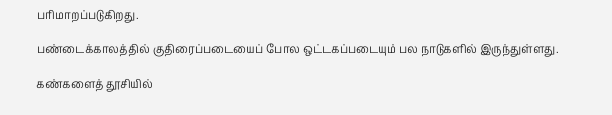பரிமாறப்படுகிறது.

பண்டைக்காலத்தில் குதிரைப்படையைப் போல ஒட்டகப்படையும் பல நாடுகளில் இருந்துள்ளது.

கண்களைத் தூசியில்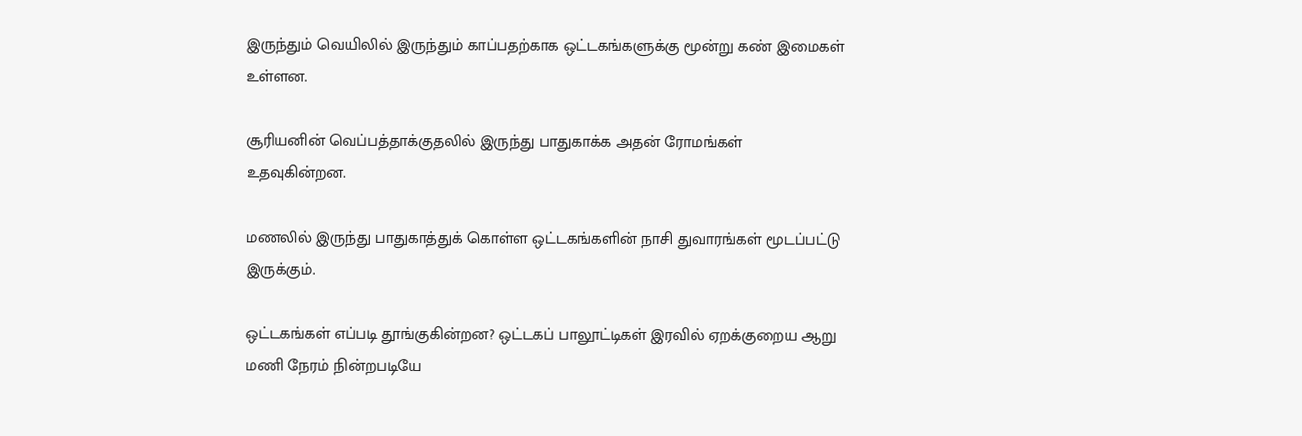இருந்தும் வெயிலில் இருந்தும் காப்பதற்காக ஒட்டகங்களுக்கு மூன்று கண் இமைகள் உள்ளன.

சூரியனின் வெப்பத்தாக்குதலில் இருந்து பாதுகாக்க அதன் ரோமங்கள் உதவுகின்றன.

மணலில் இருந்து பாதுகாத்துக் கொள்ள ஒட்டகங்களின் நாசி துவாரங்கள் மூடப்பட்டு இருக்கும்.

ஒட்டகங்கள் எப்படி தூங்குகின்றன? ஒட்டகப் பாலூட்டிகள் இரவில் ஏறக்குறைய ஆறு மணி நேரம் நின்றபடியே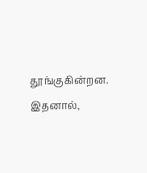தூங்குகின்றன. இதனால்,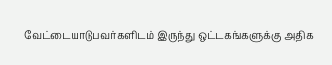வேட்டையாடுபவர்களிடம் இருந்து ஒட்டகங்களுக்கு அதிக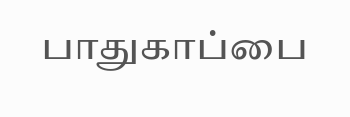பாதுகாப்பை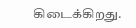கிடைக்கிறது.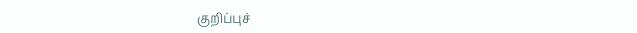குறிப்புச்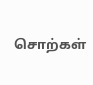சொற்கள்